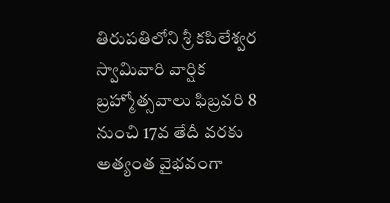తిరుపతిలోని శ్రీ కపిలేశ్వర స్వామివారి వార్షిక బ్రహ్మోత్సవాలు ఫిబ్రవరి 8 నుంచి 17వ తేదీ వరకు అత్యంత వైభవంగా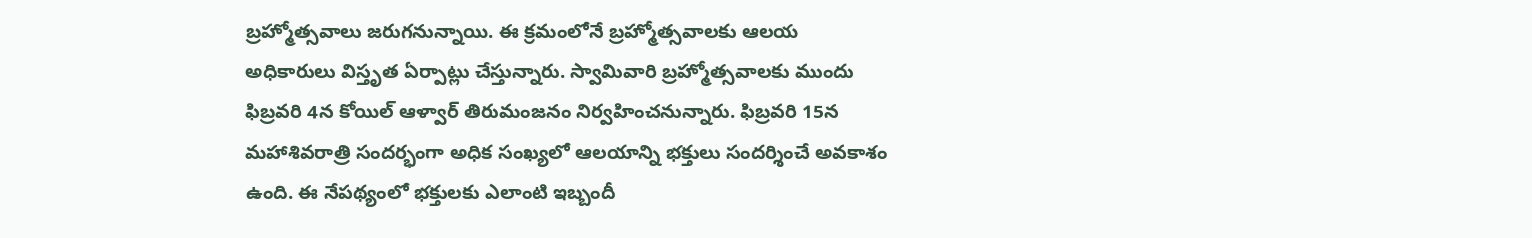బ్రహ్మోత్సవాలు జరుగనున్నాయి. ఈ క్రమంలోనే బ్రహ్మోత్సవాలకు ఆలయ అధికారులు విస్తృత ఏర్పాట్లు చేస్తున్నారు. స్వామివారి బ్రహ్మోత్సవాలకు ముందు ఫిబ్రవరి 4న కోయిల్ ఆళ్వార్ తిరుమంజనం నిర్వహించనున్నారు. ఫిబ్రవరి 15న మహాశివరాత్రి సందర్భంగా అధిక సంఖ్యలో ఆలయాన్ని భక్తులు సందర్శించే అవకాశం ఉంది. ఈ నేపథ్యంలో భక్తులకు ఎలాంటి ఇబ్బందీ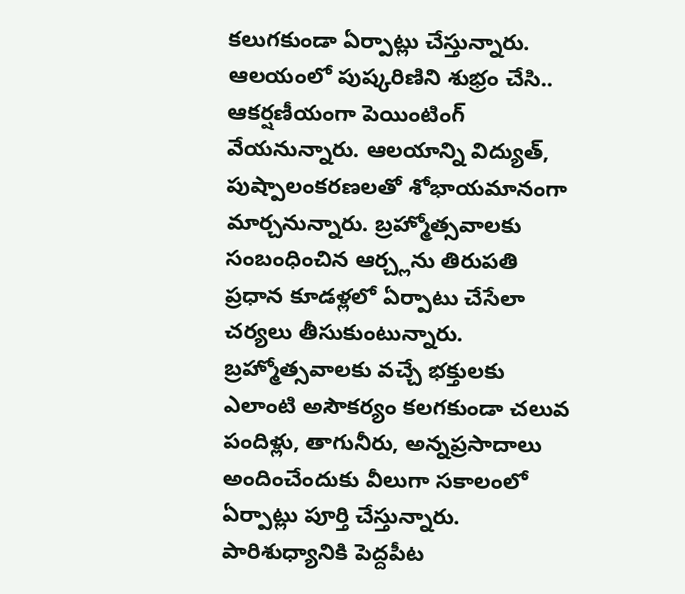కలుగకుండా ఏర్పాట్లు చేస్తున్నారు.
ఆలయంలో పుష్కరిణిని శుభ్రం చేసి.. ఆకర్షణీయంగా పెయింటింగ్ వేయనున్నారు. ఆలయాన్ని విద్యుత్, పుష్పాలంకరణలతో శోభాయమానంగా మార్చనున్నారు. బ్రహ్మోత్సవాలకు సంబంధించిన ఆర్చ్లను తిరుపతి ప్రధాన కూడళ్లలో ఏర్పాటు చేసేలా చర్యలు తీసుకుంటున్నారు. బ్రహ్మోత్సవాలకు వచ్చే భక్తులకు ఎలాంటి అసౌకర్యం కలగకుండా చలువ పందిళ్లు, తాగునీరు, అన్నప్రసాదాలు అందించేందుకు వీలుగా సకాలంలో ఏర్పాట్లు పూర్తి చేస్తున్నారు. పారిశుధ్యానికి పెద్దపీట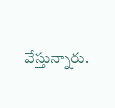వేస్తున్నారు.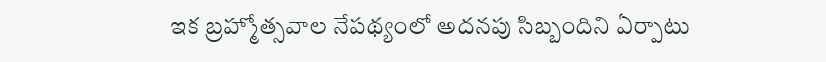ఇక బ్రహ్మోత్సవాల నేపథ్యంలో అదనపు సిబ్బందిని ఏర్పాటు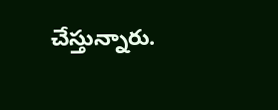చేస్తున్నారు.